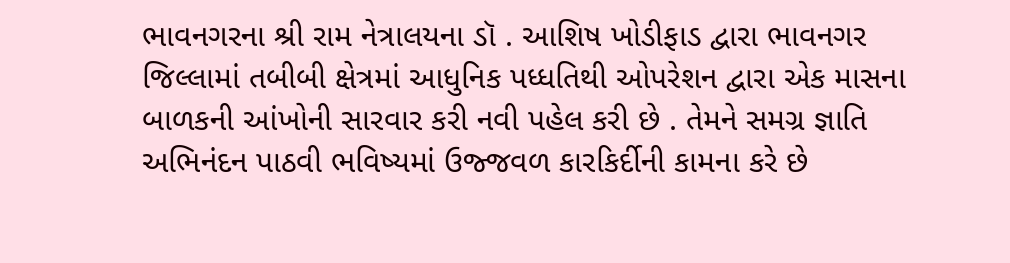ભાવનગરના શ્રી રામ નેત્રાલયના ડૉ . આશિષ ખોડીફાડ દ્વારા ભાવનગર જિલ્લામાં તબીબી ક્ષેત્રમાં આધુનિક પધ્ધતિથી ઓપરેશન દ્વારા એક માસના બાળકની આંખોની સારવાર કરી નવી પહેલ કરી છે . તેમને સમગ્ર જ્ઞાતિ અભિનંદન પાઠવી ભવિષ્યમાં ઉજ્જવળ કારકિર્દીની કામના કરે છે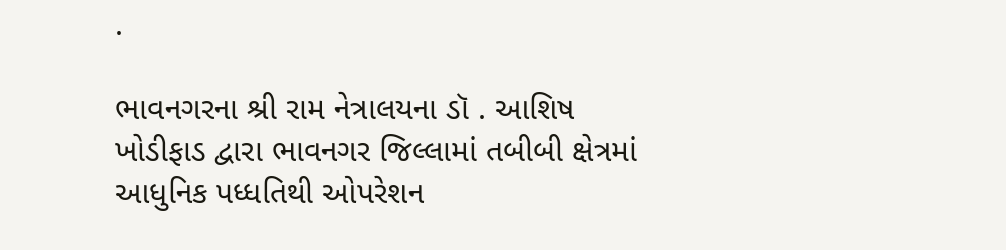.

ભાવનગરના શ્રી રામ નેત્રાલયના ડૉ . આશિષ ખોડીફાડ દ્વારા ભાવનગર જિલ્લામાં તબીબી ક્ષેત્રમાં આધુનિક પધ્ધતિથી ઓપરેશન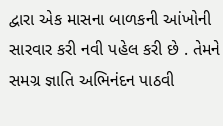દ્વારા એક માસના બાળકની આંખોની સારવાર કરી નવી પહેલ કરી છે . તેમને સમગ્ર જ્ઞાતિ અભિનંદન પાઠવી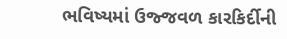ભવિષ્યમાં ઉજ્જવળ કારકિર્દીની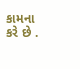કામના કરે છે .